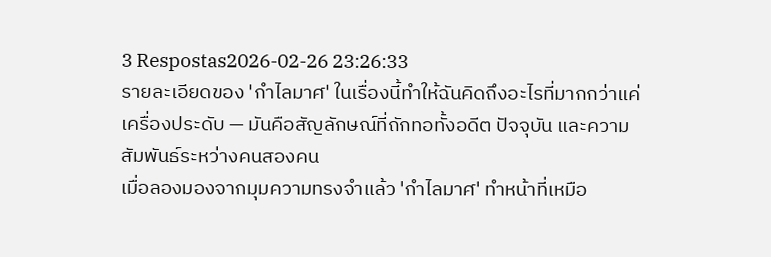3 Respostas2026-02-26 23:26:33
รายละเอียดของ 'กำไลมาศ' ในเรื่องนี้ทำให้ฉันคิดถึงอะไรที่มากกว่าแค่เครื่องประดับ — มันคือสัญลักษณ์ที่ถักทอทั้งอดีต ปัจจุบัน และความสัมพันธ์ระหว่างคนสองคน
เมื่อลองมองจากมุมความทรงจำแล้ว 'กำไลมาศ' ทำหน้าที่เหมือ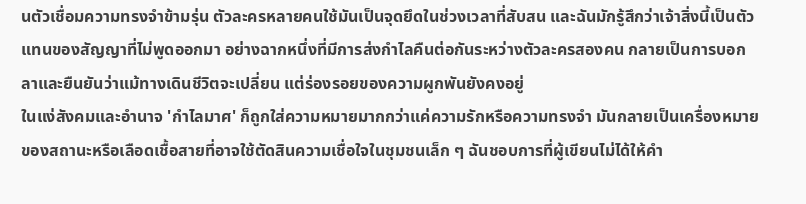นตัวเชื่อมความทรงจำข้ามรุ่น ตัวละครหลายคนใช้มันเป็นจุดยึดในช่วงเวลาที่สับสน และฉันมักรู้สึกว่าเจ้าสิ่งนี้เป็นตัวแทนของสัญญาที่ไม่พูดออกมา อย่างฉากหนึ่งที่มีการส่งกำไลคืนต่อกันระหว่างตัวละครสองคน กลายเป็นการบอกลาและยืนยันว่าแม้ทางเดินชีวิตจะเปลี่ยน แต่ร่องรอยของความผูกพันยังคงอยู่
ในแง่สังคมและอำนาจ 'กำไลมาศ' ก็ถูกใส่ความหมายมากกว่าแค่ความรักหรือความทรงจำ มันกลายเป็นเครื่องหมายของสถานะหรือเลือดเชื้อสายที่อาจใช้ตัดสินความเชื่อใจในชุมชนเล็ก ๆ ฉันชอบการที่ผู้เขียนไม่ได้ให้คำ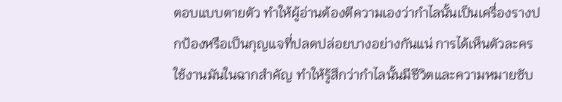ตอบแบบตายตัว ทำให้ผู้อ่านต้องตีความเองว่ากำไลนั้นเป็นเครื่องรางปกป้องหรือเป็นกุญแจที่ปลดปล่อยบางอย่างกันแน่ การได้เห็นตัวละครใช้งานมันในฉากสำคัญ ทำให้รู้สึกว่ากำไลนั้นมีชีวิตและความหมายซับ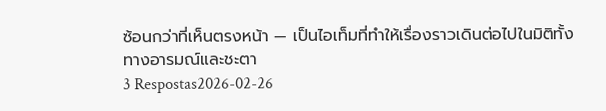ซ้อนกว่าที่เห็นตรงหน้า — เป็นไอเท็มที่ทำให้เรื่องราวเดินต่อไปในมิติทั้งทางอารมณ์และชะตา
3 Respostas2026-02-26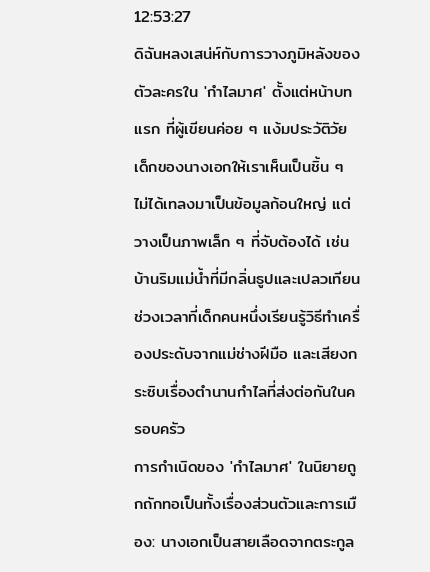12:53:27
ดิฉันหลงเสน่ห์กับการวางภูมิหลังของตัวละครใน 'กำไลมาศ' ตั้งแต่หน้าบทแรก ที่ผู้เขียนค่อย ๆ แง้มประวัติวัยเด็กของนางเอกให้เราเห็นเป็นชิ้น ๆ ไม่ได้เทลงมาเป็นข้อมูลก้อนใหญ่ แต่วางเป็นภาพเล็ก ๆ ที่จับต้องได้ เช่น บ้านริมแม่น้ำที่มีกลิ่นธูปและเปลวเทียน ช่วงเวลาที่เด็กคนหนึ่งเรียนรู้วิธีทำเครื่องประดับจากแม่ช่างฝีมือ และเสียงกระซิบเรื่องตำนานกำไลที่ส่งต่อกันในครอบครัว
การกำเนิดของ 'กำไลมาศ' ในนิยายถูกถักทอเป็นทั้งเรื่องส่วนตัวและการเมือง: นางเอกเป็นสายเลือดจากตระกูล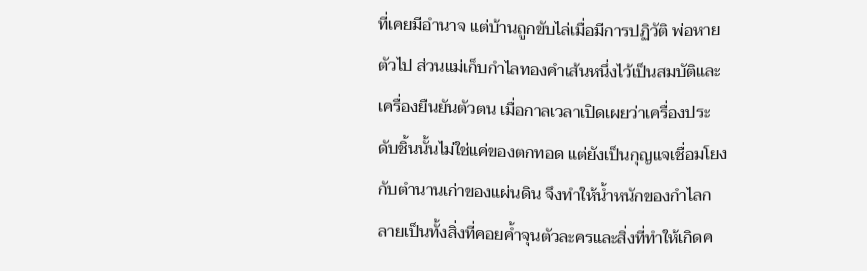ที่เคยมีอำนาจ แต่บ้านถูกขับไล่เมื่อมีการปฏิวัติ พ่อหายตัวไป ส่วนแม่เก็บกำไลทองคำเส้นหนึ่งไว้เป็นสมบัติและเครื่องยืนยันตัวตน เมื่อกาลเวลาเปิดเผยว่าเครื่องประดับชิ้นนั้นไม่ใช่แค่ของตกทอด แต่ยังเป็นกุญแจเชื่อมโยงกับตำนานเก่าของแผ่นดิน จึงทำให้น้ำหนักของกำไลกลายเป็นทั้งสิ่งที่คอยค้ำจุนตัวละครและสิ่งที่ทำให้เกิดค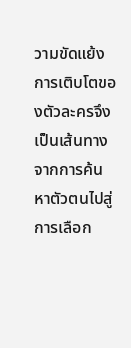วามขัดแย้ง
การเติบโตของตัวละครจึงเป็นเส้นทางจากการค้นหาตัวตนไปสู่การเลือก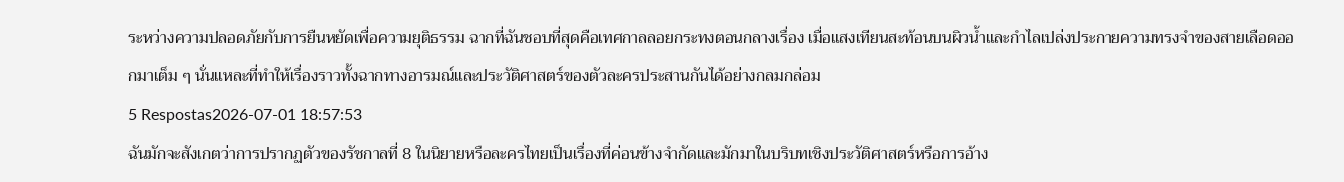ระหว่างความปลอดภัยกับการยืนหยัดเพื่อความยุติธรรม ฉากที่ฉันชอบที่สุดคือเทศกาลลอยกระทงตอนกลางเรื่อง เมื่อแสงเทียนสะท้อนบนผิวน้ำและกำไลเปล่งประกายความทรงจำของสายเลือดออกมาเต็ม ๆ นั่นแหละที่ทำให้เรื่องราวทั้งฉากทางอารมณ์และประวัติศาสตร์ของตัวละครประสานกันได้อย่างกลมกล่อม
5 Respostas2026-07-01 18:57:53
ฉันมักจะสังเกตว่าการปรากฏตัวของรัชกาลที่ 8 ในนิยายหรือละครไทยเป็นเรื่องที่ค่อนข้างจำกัดและมักมาในบริบทเชิงประวัติศาสตร์หรือการอ้าง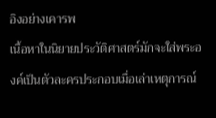อิงอย่างเคารพ
เนื้อหาในนิยายประวัติศาสตร์มักจะใส่พระองค์เป็นตัวละครประกอบเมื่อเล่าเหตุการณ์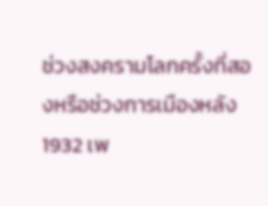ช่วงสงครามโลกครั้งที่สองหรือช่วงการเมืองหลัง 1932 เพ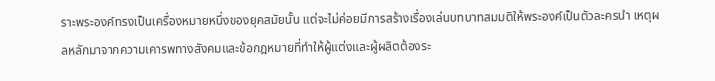ราะพระองค์ทรงเป็นเครื่องหมายหนึ่งของยุคสมัยนั้น แต่จะไม่ค่อยมีการสร้างเรื่องเล่นบทบาทสมมติให้พระองค์เป็นตัวละครนำ เหตุผลหลักมาจากความเคารพทางสังคมและข้อกฎหมายที่ทำให้ผู้แต่งและผู้ผลิตต้องระ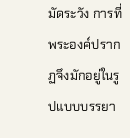มัดระวัง การที่พระองค์ปรากฏจึงมักอยู่ในรูปแบบบรรยา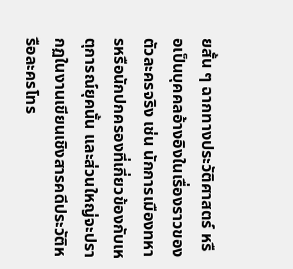ยสั้น ๆ ฉากทางประวัติศาสตร์ หรือเป็นบุคคลอ้างอิงในเรื่องราวของตัวละครจริง เช่น นักการเมืองทหารหรือนักปกครองที่เกี่ยวข้องกับเหตุการณ์ยุคนั้น และส่วนใหญ่จะปรากฏในงานเขียนเชิงสารคดีประวัติหรือละครโทร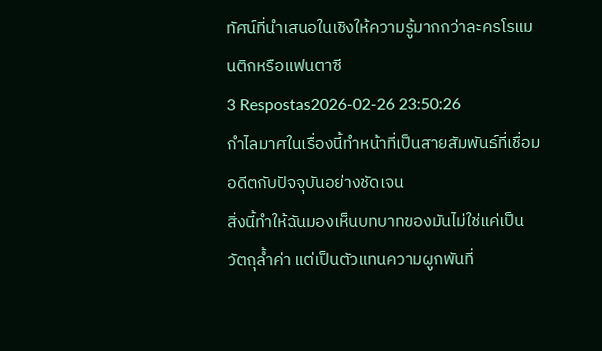ทัศน์ที่นำเสนอในเชิงให้ความรู้มากกว่าละครโรแมนติกหรือแฟนตาซี
3 Respostas2026-02-26 23:50:26
กำไลมาศในเรื่องนี้ทำหน้าที่เป็นสายสัมพันธ์ที่เชื่อมอดีตกับปัจจุบันอย่างชัดเจน
สิ่งนี้ทำให้ฉันมองเห็นบทบาทของมันไม่ใช่แค่เป็นวัตถุล้ำค่า แต่เป็นตัวแทนความผูกพันที่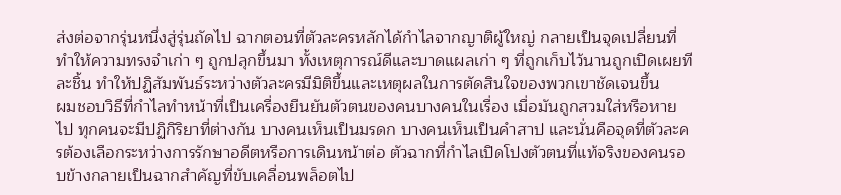ส่งต่อจากรุ่นหนึ่งสู่รุ่นถัดไป ฉากตอนที่ตัวละครหลักได้กำไลจากญาติผู้ใหญ่ กลายเป็นจุดเปลี่ยนที่ทำให้ความทรงจำเก่า ๆ ถูกปลุกขึ้นมา ทั้งเหตุการณ์ดีและบาดแผลเก่า ๆ ที่ถูกเก็บไว้นานถูกเปิดเผยทีละชิ้น ทำให้ปฏิสัมพันธ์ระหว่างตัวละครมีมิติขึ้นและเหตุผลในการตัดสินใจของพวกเขาชัดเจนขึ้น
ผมชอบวิธีที่กำไลทำหน้าที่เป็นเครื่องยืนยันตัวตนของคนบางคนในเรื่อง เมื่อมันถูกสวมใส่หรือหายไป ทุกคนจะมีปฏิกิริยาที่ต่างกัน บางคนเห็นเป็นมรดก บางคนเห็นเป็นคำสาป และนั่นคือจุดที่ตัวละครต้องเลือกระหว่างการรักษาอดีตหรือการเดินหน้าต่อ ตัวฉากที่กำไลเปิดโปงตัวตนที่แท้จริงของคนรอบข้างกลายเป็นฉากสำคัญที่ขับเคลื่อนพล็อตไป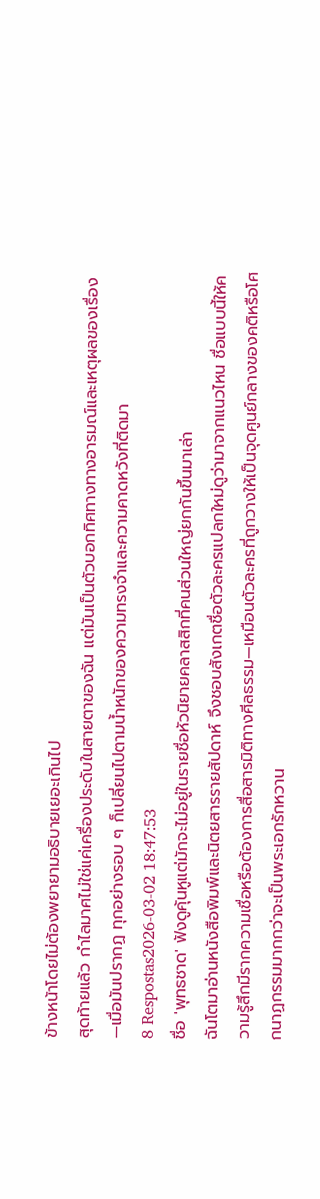ข้างหน้าโดยไม่ต้องพยายามอธิบายเยอะเกินไป
สุดท้ายแล้ว กำไลมาศไม่ใช่แค่เครื่องประดับในสายตาของฉัน แต่มันเป็นตัวบอกทิศทางทางอารมณ์และเหตุผลของเรื่อง—เมื่อมันปรากฏ ทุกอย่างรอบ ๆ ก็เปลี่ยนไปตามน้ำหนักของความทรงจำและความคาดหวังที่ติดมา
8 Respostas2026-03-02 18:47:53
ชื่อ 'พุทธชาด' ฟังดูคุ้นหูแต่มักจะไม่อยู่ในรายชื่อหัวนิยายคลาสสิกที่คนส่วนใหญ่ยกกันขึ้นมาเล่า
ฉันโตมาอ่านหนังสือพิมพ์และนิตยสารรายสัปดาห์ จึงชอบสังเกตชื่อตัวละครแปลกใหม่ดูว่ามาจากแนวไหน ชื่อแบบนี้ให้ความรู้สึกมีรากความเชื่อหรือต้องการสื่อสารมิติทางศีลธรรม—เหมือนตัวละครที่ถูกวางให้เป็นจุดศูนย์กลางของคติหรือโศกนาฏกรรมมากกว่าจะเป็นพระเอกรักหวาน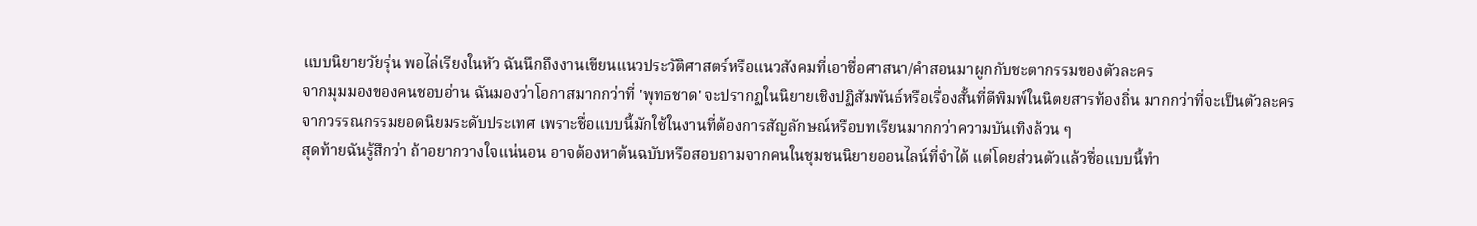แบบนิยายวัยรุ่น พอไล่เรียงในหัว ฉันนึกถึงงานเขียนแนวประวัติศาสตร์หรือแนวสังคมที่เอาชื่อศาสนา/คำสอนมาผูกกับชะตากรรมของตัวละคร
จากมุมมองของคนชอบอ่าน ฉันมองว่าโอกาสมากกว่าที่ 'พุทธชาด' จะปรากฏในนิยายเชิงปฏิสัมพันธ์หรือเรื่องสั้นที่ตีพิมพ์ในนิตยสารท้องถิ่น มากกว่าที่จะเป็นตัวละครจากวรรณกรรมยอดนิยมระดับประเทศ เพราะชื่อแบบนี้มักใช้ในงานที่ต้องการสัญลักษณ์หรือบทเรียนมากกว่าความบันเทิงล้วน ๆ
สุดท้ายฉันรู้สึกว่า ถ้าอยากวางใจแน่นอน อาจต้องหาต้นฉบับหรือสอบถามจากคนในชุมชนนิยายออนไลน์ที่จำได้ แต่โดยส่วนตัวแล้วชื่อแบบนี้ทำ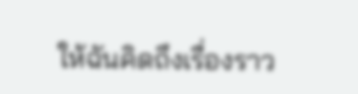ให้ฉันคิดถึงเรื่องราว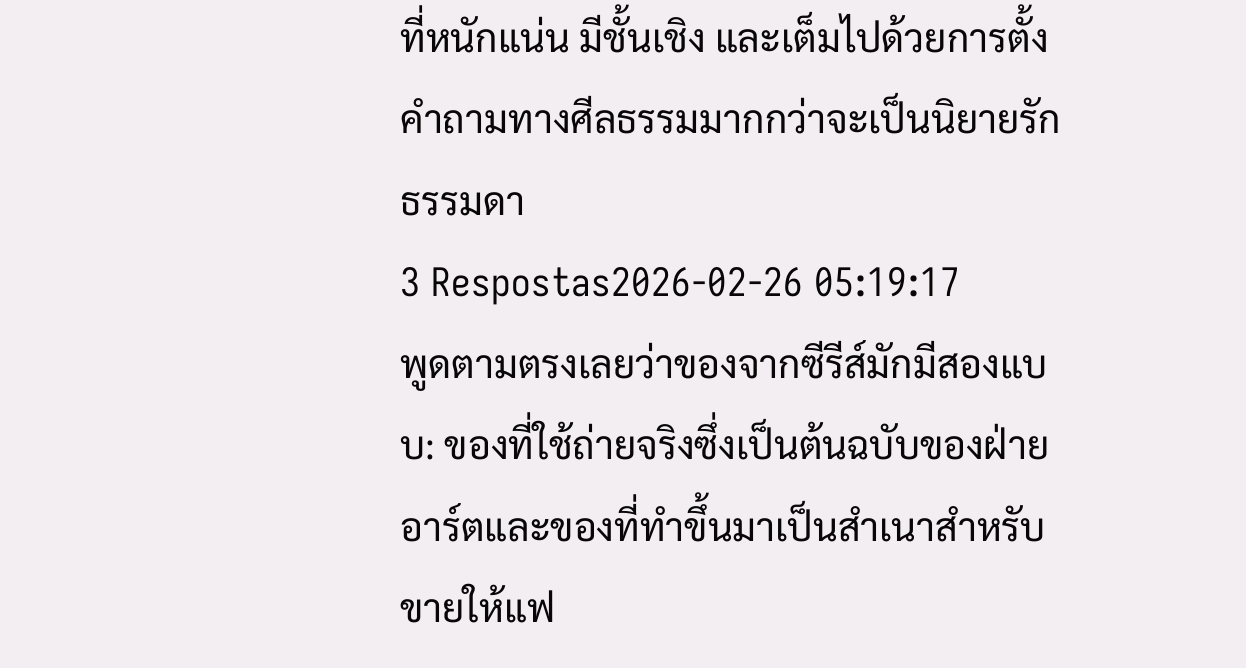ที่หนักแน่น มีชั้นเชิง และเต็มไปด้วยการตั้งคำถามทางศีลธรรมมากกว่าจะเป็นนิยายรักธรรมดา
3 Respostas2026-02-26 05:19:17
พูดตามตรงเลยว่าของจากซีรีส์มักมีสองแบบ: ของที่ใช้ถ่ายจริงซึ่งเป็นต้นฉบับของฝ่ายอาร์ตและของที่ทำขึ้นมาเป็นสำเนาสำหรับขายให้แฟ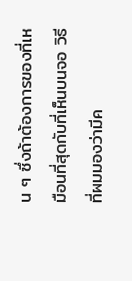น ๆ ซึ่งถ้าต้องการของที่เหมือนที่สุดกับที่เห็นบนจอ วิธีที่ผมมองว่ามีค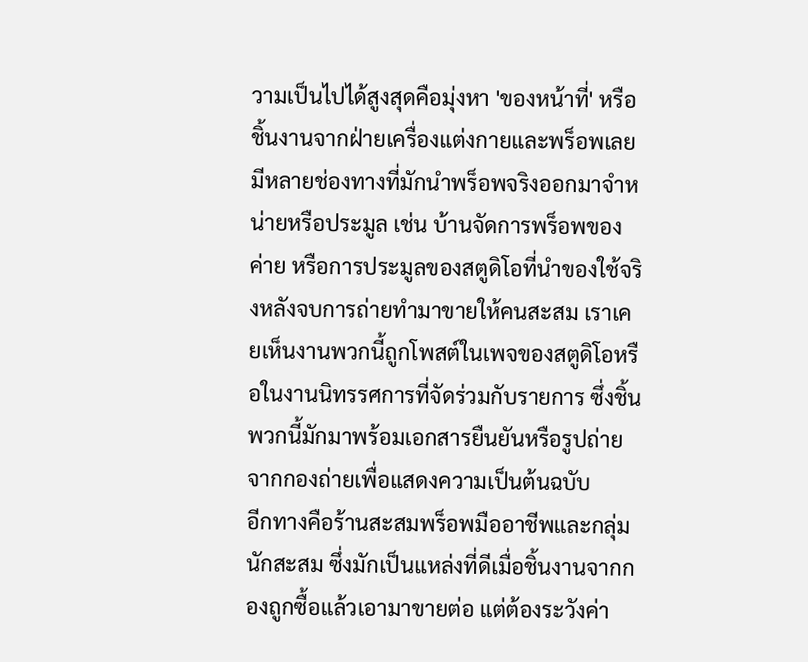วามเป็นไปได้สูงสุดคือมุ่งหา 'ของหน้าที่' หรือชิ้นงานจากฝ่ายเครื่องแต่งกายและพร็อพเลย
มีหลายช่องทางที่มักนำพร็อพจริงออกมาจำหน่ายหรือประมูล เช่น บ้านจัดการพร็อพของค่าย หรือการประมูลของสตูดิโอที่นำของใช้จริงหลังจบการถ่ายทำมาขายให้คนสะสม เราเคยเห็นงานพวกนี้ถูกโพสต์ในเพจของสตูดิโอหรือในงานนิทรรศการที่จัดร่วมกับรายการ ซึ่งชิ้นพวกนี้มักมาพร้อมเอกสารยืนยันหรือรูปถ่ายจากกองถ่ายเพื่อแสดงความเป็นต้นฉบับ
อีกทางคือร้านสะสมพร็อพมืออาชีพและกลุ่มนักสะสม ซึ่งมักเป็นแหล่งที่ดีเมื่อชิ้นงานจากกองถูกซื้อแล้วเอามาขายต่อ แต่ต้องระวังค่า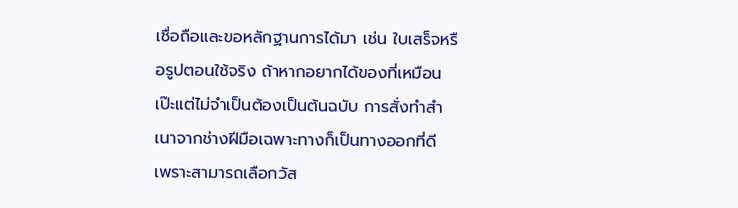เชื่อถือและขอหลักฐานการได้มา เช่น ใบเสร็จหรือรูปตอนใช้จริง ถ้าหากอยากได้ของที่เหมือนเป๊ะแต่ไม่จำเป็นต้องเป็นต้นฉบับ การสั่งทำสำเนาจากช่างฝีมือเฉพาะทางก็เป็นทางออกที่ดี เพราะสามารถเลือกวัส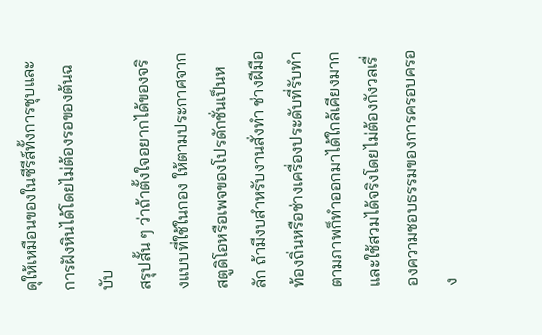ดุให้เหมือนของในซีรีส์ทั้งการชุบและการฝังหินได้โดยไม่ต้องรอของต้นฉบับ
สรุปสั้น ๆ ว่าถ้าตั้งใจอยากได้ของจริงแบบที่ใช้ในกอง ให้ตามประกาศจากสตูดิโอหรือเพจของโปรดักชั่นเป็นหลัก ถ้ามีงบสำหรับงานสั่งทำ ช่างฝีมือท้องถิ่นหรือช่างเครื่องประดับที่รับทำตามภาพก็ทำออกมาได้ใกล้เคียงมากและใช้สวมได้จริงโดยไม่ต้องกังวลเรื่องความชอบธรรมของการครอบครอง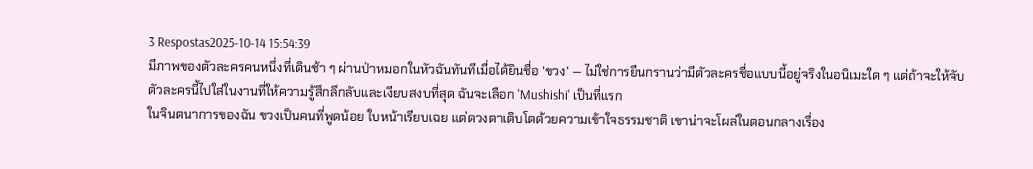3 Respostas2025-10-14 15:54:39
มีภาพของตัวละครคนหนึ่งที่เดินช้า ๆ ผ่านป่าหมอกในหัวฉันทันทีเมื่อได้ยินชื่อ 'ขวง' — ไม่ใช่การยืนกรานว่ามีตัวละครชื่อแบบนี้อยู่จริงในอนิเมะใด ๆ แต่ถ้าจะให้จับตัวละครนี้ไปใส่ในงานที่ให้ความรู้สึกลึกลับและเงียบสงบที่สุด ฉันจะเลือก 'Mushishi' เป็นที่แรก
ในจินตนาการของฉัน ขวงเป็นคนที่พูดน้อย ใบหน้าเรียบเฉย แต่ดวงตาเติบโตด้วยความเข้าใจธรรมชาติ เขาน่าจะโผล่ในตอนกลางเรื่อง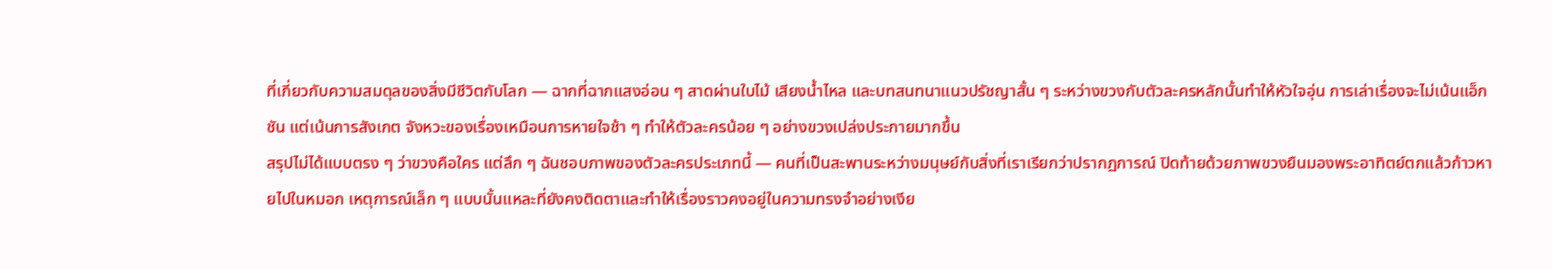ที่เกี่ยวกับความสมดุลของสิ่งมีชีวิตกับโลก — ฉากที่ฉากแสงอ่อน ๆ สาดผ่านใบไม้ เสียงน้ำไหล และบทสนทนาแนวปรัชญาสั้น ๆ ระหว่างขวงกับตัวละครหลักนั้นทำให้หัวใจอุ่น การเล่าเรื่องจะไม่เน้นแอ็กชัน แต่เน้นการสังเกต จังหวะของเรื่องเหมือนการหายใจช้า ๆ ทำให้ตัวละครน้อย ๆ อย่างขวงเปล่งประกายมากขึ้น
สรุปไม่ได้แบบตรง ๆ ว่าขวงคือใคร แต่ลึก ๆ ฉันชอบภาพของตัวละครประเภทนี้ — คนที่เป็นสะพานระหว่างมนุษย์กับสิ่งที่เราเรียกว่าปรากฏการณ์ ปิดท้ายด้วยภาพขวงยืนมองพระอาทิตย์ตกแล้วก้าวหายไปในหมอก เหตุการณ์เล็ก ๆ แบบนั้นแหละที่ยังคงติดตาและทำให้เรื่องราวคงอยู่ในความทรงจำอย่างเงีย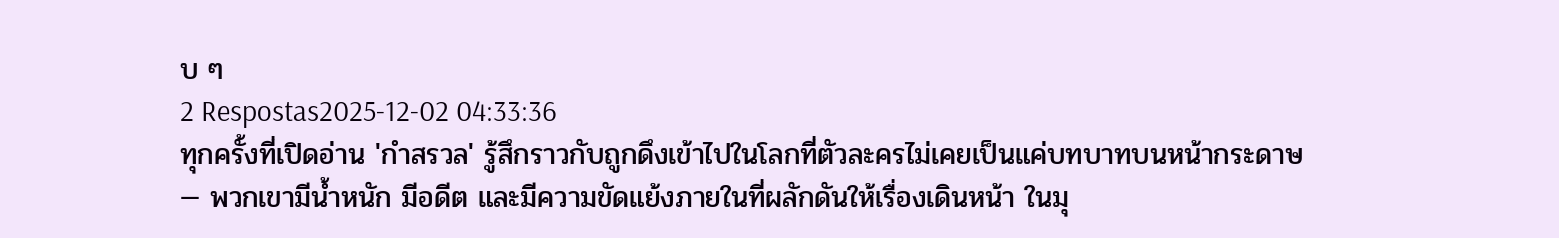บ ๆ
2 Respostas2025-12-02 04:33:36
ทุกครั้งที่เปิดอ่าน 'กำสรวล' รู้สึกราวกับถูกดึงเข้าไปในโลกที่ตัวละครไม่เคยเป็นแค่บทบาทบนหน้ากระดาษ — พวกเขามีน้ำหนัก มีอดีต และมีความขัดแย้งภายในที่ผลักดันให้เรื่องเดินหน้า ในมุ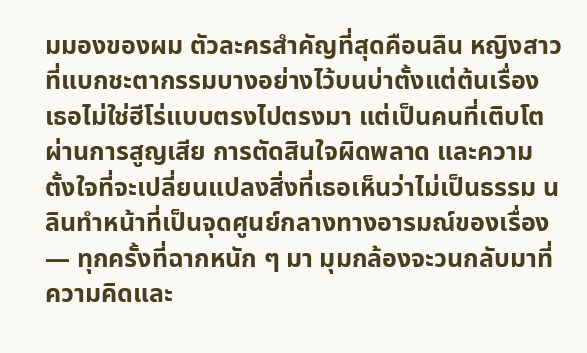มมองของผม ตัวละครสำคัญที่สุดคือนลิน หญิงสาวที่แบกชะตากรรมบางอย่างไว้บนบ่าตั้งแต่ต้นเรื่อง เธอไม่ใช่ฮีโร่แบบตรงไปตรงมา แต่เป็นคนที่เติบโตผ่านการสูญเสีย การตัดสินใจผิดพลาด และความตั้งใจที่จะเปลี่ยนแปลงสิ่งที่เธอเห็นว่าไม่เป็นธรรม นลินทำหน้าที่เป็นจุดศูนย์กลางทางอารมณ์ของเรื่อง — ทุกครั้งที่ฉากหนัก ๆ มา มุมกล้องจะวนกลับมาที่ความคิดและ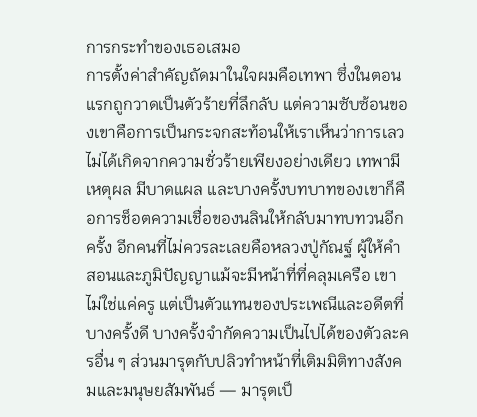การกระทำของเธอเสมอ
การตั้งค่าสำคัญถัดมาในใจผมคือเทพา ซึ่งในตอนแรกถูกวาดเป็นตัวร้ายที่ลึกลับ แต่ความซับซ้อนของเขาคือการเป็นกระจกสะท้อนให้เราเห็นว่าการเลวไม่ได้เกิดจากความชั่วร้ายเพียงอย่างเดียว เทพามีเหตุผล มีบาดแผล และบางครั้งบทบาทของเขาก็คือการช็อตความเชื่อของนลินให้กลับมาทบทวนอีกครั้ง อีกคนที่ไม่ควรละเลยคือหลวงปู่กัณฐ์ ผู้ให้คำสอนและภูมิปัญญาแม้จะมีหน้าที่ที่คลุมเครือ เขาไม่ใช่แค่ครู แต่เป็นตัวแทนของประเพณีและอดีตที่บางครั้งดี บางครั้งจำกัดความเป็นไปได้ของตัวละครอื่น ๆ ส่วนมารุตกับปลิวทำหน้าที่เติมมิติทางสังคมและมนุษยสัมพันธ์ — มารุตเป็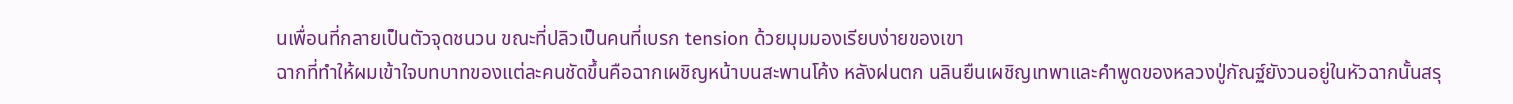นเพื่อนที่กลายเป็นตัวจุดชนวน ขณะที่ปลิวเป็นคนที่เบรก tension ด้วยมุมมองเรียบง่ายของเขา
ฉากที่ทำให้ผมเข้าใจบทบาทของแต่ละคนชัดขึ้นคือฉากเผชิญหน้าบนสะพานโค้ง หลังฝนตก นลินยืนเผชิญเทพาและคำพูดของหลวงปู่กัณฐ์ยังวนอยู่ในหัวฉากนั้นสรุ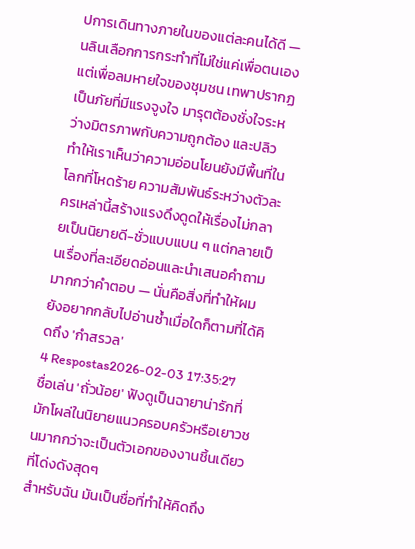ปการเดินทางภายในของแต่ละคนได้ดี — นลินเลือกการกระทำที่ไม่ใช่แค่เพื่อตนเอง แต่เพื่อลมหายใจของชุมชน เทพาปรากฏเป็นภัยที่มีแรงจูงใจ มารุตต้องชั่งใจระหว่างมิตรภาพกับความถูกต้อง และปลิวทำให้เราเห็นว่าความอ่อนโยนยังมีพื้นที่ในโลกที่โหดร้าย ความสัมพันธ์ระหว่างตัวละครเหล่านี้สร้างแรงดึงดูดให้เรื่องไม่กลายเป็นนิยายดี-ชั่วแบบแบน ๆ แต่กลายเป็นเรื่องที่ละเอียดอ่อนและนำเสนอคำถามมากกว่าคำตอบ — นั่นคือสิ่งที่ทำให้ผมยังอยากกลับไปอ่านซ้ำเมื่อใดก็ตามที่ได้คิดถึง 'กำสรวล'
4 Respostas2026-02-03 17:35:27
ชื่อเล่น 'ถั่วน้อย' ฟังดูเป็นฉายาน่ารักที่มักโผล่ในนิยายแนวครอบครัวหรือเยาวชนมากกว่าจะเป็นตัวเอกของงานชิ้นเดียวที่โด่งดังสุดๆ
สำหรับฉัน มันเป็นชื่อที่ทำให้คิดถึง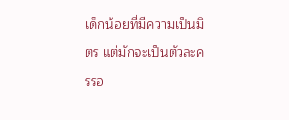เด็กน้อยที่มีความเป็นมิตร แต่มักจะเป็นตัวละครรอ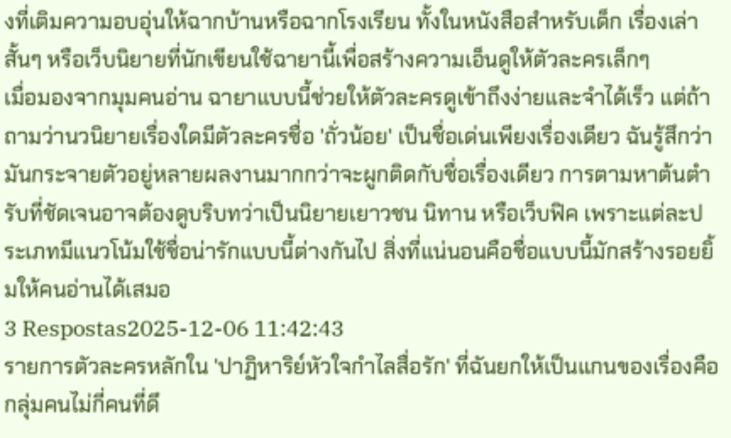งที่เติมความอบอุ่นให้ฉากบ้านหรือฉากโรงเรียน ทั้งในหนังสือสำหรับเด็ก เรื่องเล่าสั้นๆ หรือเว็บนิยายที่นักเขียนใช้ฉายานี้เพื่อสร้างความเอ็นดูให้ตัวละครเล็กๆ
เมื่อมองจากมุมคนอ่าน ฉายาแบบนี้ช่วยให้ตัวละครดูเข้าถึงง่ายและจำได้เร็ว แต่ถ้าถามว่านวนิยายเรื่องใดมีตัวละครชื่อ 'ถั่วน้อย' เป็นชื่อเด่นเพียงเรื่องเดียว ฉันรู้สึกว่ามันกระจายตัวอยู่หลายผลงานมากกว่าจะผูกติดกับชื่อเรื่องเดียว การตามหาต้นตำรับที่ชัดเจนอาจต้องดูบริบทว่าเป็นนิยายเยาวชน นิทาน หรือเว็บฟิค เพราะแต่ละประเภทมีแนวโน้มใช้ชื่อน่ารักแบบนี้ต่างกันไป สิ่งที่แน่นอนคือชื่อแบบนี้มักสร้างรอยยิ้มให้คนอ่านได้เสมอ
3 Respostas2025-12-06 11:42:43
รายการตัวละครหลักใน 'ปาฏิหาริย์หัวใจกําไลสื่อรัก' ที่ฉันยกให้เป็นแกนของเรื่องคือกลุ่มคนไม่กี่คนที่ดึ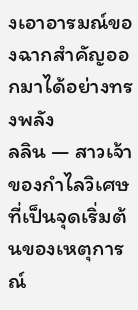งเอาอารมณ์ของฉากสำคัญออกมาได้อย่างทรงพลัง
ลลิน — สาวเจ้าของกําไลวิเศษที่เป็นจุดเริ่มต้นของเหตุการณ์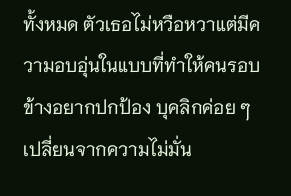ทั้งหมด ตัวเธอไม่หวือหวาแต่มีความอบอุ่นในแบบที่ทำให้คนรอบข้างอยากปกป้อง บุคลิกค่อย ๆ เปลี่ยนจากความไม่มั่น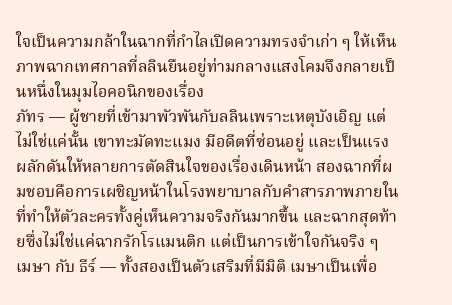ใจเป็นความกล้าในฉากที่กําไลเปิดความทรงจำเก่า ๆ ให้เห็น ภาพฉากเทศกาลที่ลลินยืนอยู่ท่ามกลางแสงโคมจึงกลายเป็นหนึ่งในมุมไอคอนิกของเรื่อง
ภัทร — ผู้ชายที่เข้ามาพัวพันกับลลินเพราะเหตุบังเอิญ แต่ไม่ใช่แค่นั้น เขาทะมัดทะแมง มีอดีตที่ซ่อนอยู่ และเป็นแรงผลักดันให้หลายการตัดสินใจของเรื่องเดินหน้า สองฉากที่ผมชอบคือการเผชิญหน้าในโรงพยาบาลกับคำสารภาพภายในที่ทำให้ตัวละครทั้งคู่เห็นความจริงกันมากขึ้น และฉากสุดท้ายซึ่งไม่ใช่แค่ฉากรักโรแมนติก แต่เป็นการเข้าใจกันจริง ๆ
เมษา กับ ธีร์ — ทั้งสองเป็นตัวเสริมที่มีมิติ เมษาเป็นเพื่อ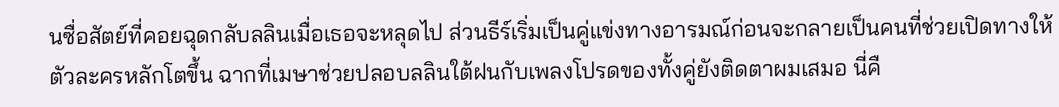นซื่อสัตย์ที่คอยฉุดกลับลลินเมื่อเธอจะหลุดไป ส่วนธีร์เริ่มเป็นคู่แข่งทางอารมณ์ก่อนจะกลายเป็นคนที่ช่วยเปิดทางให้ตัวละครหลักโตขึ้น ฉากที่เมษาช่วยปลอบลลินใต้ฝนกับเพลงโปรดของทั้งคู่ยังติดตาผมเสมอ นี่คื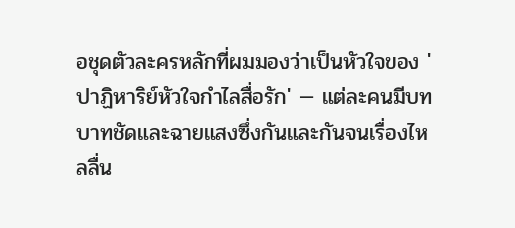อชุดตัวละครหลักที่ผมมองว่าเป็นหัวใจของ 'ปาฏิหาริย์หัวใจกําไลสื่อรัก' — แต่ละคนมีบทบาทชัดและฉายแสงซึ่งกันและกันจนเรื่องไหลลื่น